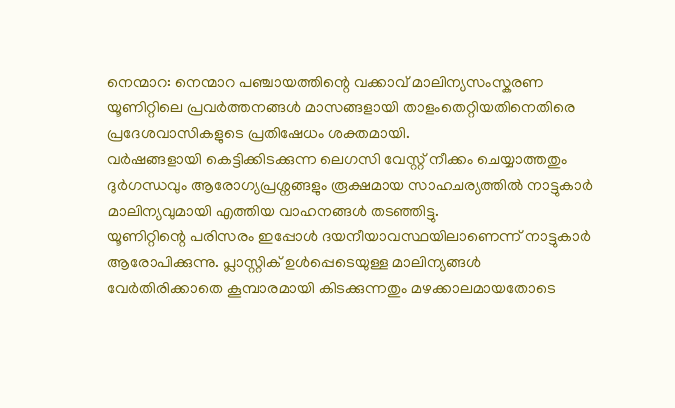നെന്മാറ: നെന്മാറ പഞ്ചായത്തിന്റെ വക്കാവ് മാലിന്യസംസ്കരണ യൂണിറ്റിലെ പ്രവർത്തനങ്ങൾ മാസങ്ങളായി താളംതെറ്റിയതിനെതിരെ പ്രദേശവാസികളുടെ പ്രതിഷേധം ശക്തമായി.
വർഷങ്ങളായി കെട്ടിക്കിടക്കുന്ന ലെഗസി വേസ്റ്റ് നീക്കം ചെയ്യാത്തതും ദുർഗന്ധവും ആരോഗ്യപ്രശ്നങ്ങളും രൂക്ഷമായ സാഹചര്യത്തിൽ നാട്ടുകാർ മാലിന്യവുമായി എത്തിയ വാഹനങ്ങൾ തടഞ്ഞിട്ടു.
യൂണിറ്റിന്റെ പരിസരം ഇപ്പോൾ ദയനീയാവസ്ഥയിലാണെന്ന് നാട്ടുകാർ ആരോപിക്കുന്നു. പ്ലാസ്റ്റിക് ഉൾപ്പെടെയുള്ള മാലിന്യങ്ങൾ വേർതിരിക്കാതെ കൂമ്പാരമായി കിടക്കുന്നതും മഴക്കാലമായതോടെ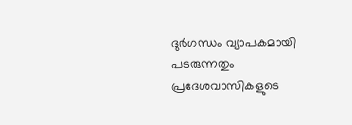ദുർഗന്ധം വ്യാപകമായി പടരുന്നതും പ്രദേശവാസികളുടെ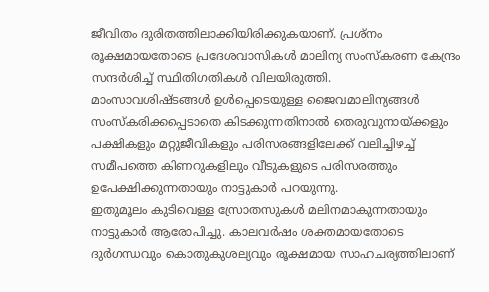ജീവിതം ദുരിതത്തിലാക്കിയിരിക്കുകയാണ്. പ്രശ്നം രൂക്ഷമായതോടെ പ്രദേശവാസികൾ മാലിന്യ സംസ്കരണ കേന്ദ്രം സന്ദർശിച്ച് സ്ഥിതിഗതികൾ വിലയിരുത്തി.
മാംസാവശിഷ്ടങ്ങൾ ഉൾപ്പെടെയുള്ള ജൈവമാലിന്യങ്ങൾ സംസ്കരിക്കപ്പെടാതെ കിടക്കുന്നതിനാൽ തെരുവുനായ്ക്കളും പക്ഷികളും മറ്റുജീവികളും പരിസരങ്ങളിലേക്ക് വലിച്ചിഴച്ച് സമീപത്തെ കിണറുകളിലും വീടുകളുടെ പരിസരത്തും ഉപേക്ഷിക്കുന്നതായും നാട്ടുകാർ പറയുന്നു.
ഇതുമൂലം കുടിവെള്ള സ്രോതസുകൾ മലിനമാകുന്നതായും നാട്ടുകാർ ആരോപിച്ചു. കാലവർഷം ശക്തമായതോടെ ദുർഗന്ധവും കൊതുകുശല്യവും രൂക്ഷമായ സാഹചര്യത്തിലാണ്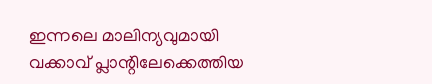ഇന്നലെ മാലിന്യവുമായി വക്കാവ് പ്ലാന്റിലേക്കെത്തിയ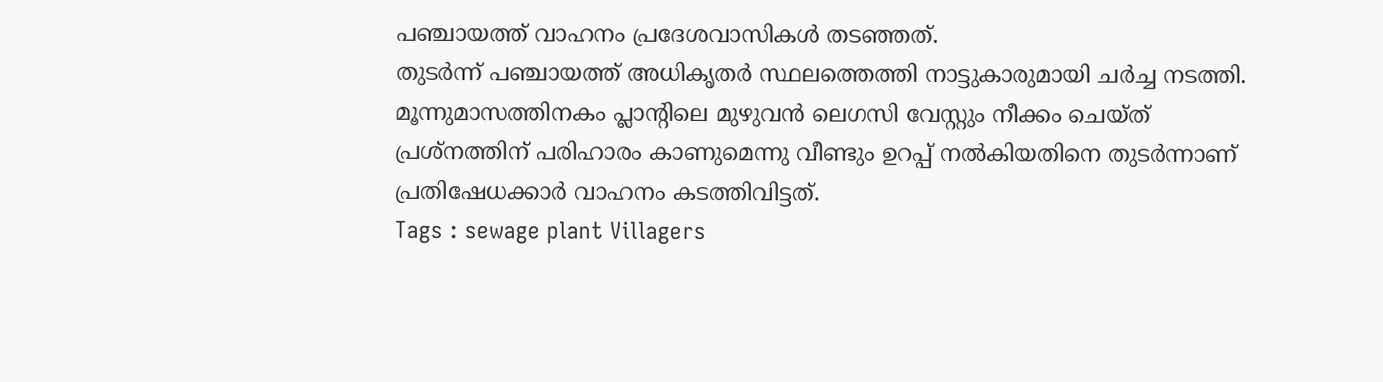പഞ്ചായത്ത് വാഹനം പ്രദേശവാസികൾ തടഞ്ഞത്.
തുടർന്ന് പഞ്ചായത്ത് അധികൃതർ സ്ഥലത്തെത്തി നാട്ടുകാരുമായി ചർച്ച നടത്തി. മൂന്നുമാസത്തിനകം പ്ലാന്റിലെ മുഴുവൻ ലെഗസി വേസ്റ്റും നീക്കം ചെയ്ത് പ്രശ്നത്തിന് പരിഹാരം കാണുമെന്നു വീണ്ടും ഉറപ്പ് നൽകിയതിനെ തുടർന്നാണ് പ്രതിഷേധക്കാർ വാഹനം കടത്തിവിട്ടത്.
Tags : sewage plant Villagers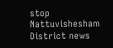stop Nattuvishesham District news